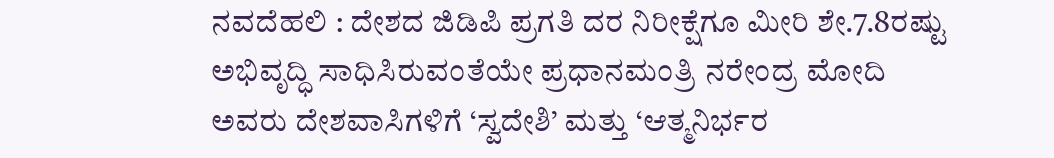ನವದೆಹಲಿ : ದೇಶದ ಜಿಡಿಪಿ ಪ್ರಗತಿ ದರ ನಿರೀಕ್ಷೆಗೂ ಮೀರಿ ಶೇ.7.8ರಷ್ಟು ಅಭಿವೃದ್ಧಿ ಸಾಧಿಸಿರುವಂತೆಯೇ ಪ್ರಧಾನಮಂತ್ರಿ ನರೇಂದ್ರ ಮೋದಿ ಅವರು ದೇಶವಾಸಿಗಳಿಗೆ ‘ಸ್ವದೇಶಿ’ ಮತ್ತು ‘ಆತ್ಮನಿರ್ಭರ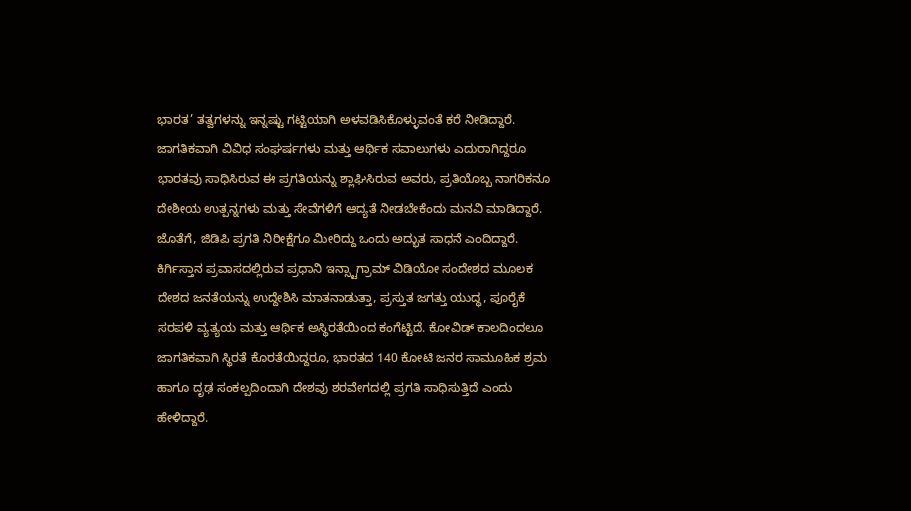ಭಾರತ’ ತತ್ವಗಳನ್ನು ಇನ್ನಷ್ಟು ಗಟ್ಟಿಯಾಗಿ ಅಳವಡಿಸಿಕೊಳ್ಳುವಂತೆ ಕರೆ ನೀಡಿದ್ದಾರೆ. ಜಾಗತಿಕವಾಗಿ ವಿವಿಧ ಸಂಘರ್ಷಗಳು ಮತ್ತು ಆರ್ಥಿಕ ಸವಾಲುಗಳು ಎದುರಾಗಿದ್ದರೂ ಭಾರತವು ಸಾಧಿಸಿರುವ ಈ ಪ್ರಗತಿಯನ್ನು ಶ್ಲಾಘಿಸಿರುವ ಅವರು, ಪ್ರತಿಯೊಬ್ಬ ನಾಗರಿಕನೂ ದೇಶೀಯ ಉತ್ಪನ್ನಗಳು ಮತ್ತು ಸೇವೆಗಳಿಗೆ ಆದ್ಯತೆ ನೀಡಬೇಕೆಂದು ಮನವಿ ಮಾಡಿದ್ದಾರೆ. ಜೊತೆಗೆ, ಜಿಡಿಪಿ ಪ್ರಗತಿ ನಿರೀಕ್ಷೆಗೂ ಮೀರಿದ್ದು ಒಂದು ಅದ್ಭುತ ಸಾಧನೆ ಎಂದಿದ್ದಾರೆ.
ಕಿರ್ಗಿಸ್ತಾನ ಪ್ರವಾಸದಲ್ಲಿರುವ ಪ್ರಧಾನಿ ಇನ್ಸ್ಟಾಗ್ರಾಮ್ ವಿಡಿಯೋ ಸಂದೇಶದ ಮೂಲಕ ದೇಶದ ಜನತೆಯನ್ನು ಉದ್ದೇಶಿಸಿ ಮಾತನಾಡುತ್ತಾ, ಪ್ರಸ್ತುತ ಜಗತ್ತು ಯುದ್ಧ, ಪೂರೈಕೆ ಸರಪಳಿ ವ್ಯತ್ಯಯ ಮತ್ತು ಆರ್ಥಿಕ ಅಸ್ಥಿರತೆಯಿಂದ ಕಂಗೆಟ್ಟಿದೆ. ಕೋವಿಡ್ ಕಾಲದಿಂದಲೂ ಜಾಗತಿಕವಾಗಿ ಸ್ಥಿರತೆ ಕೊರತೆಯಿದ್ದರೂ, ಭಾರತದ 140 ಕೋಟಿ ಜನರ ಸಾಮೂಹಿಕ ಶ್ರಮ ಹಾಗೂ ದೃಢ ಸಂಕಲ್ಪದಿಂದಾಗಿ ದೇಶವು ಶರವೇಗದಲ್ಲಿ ಪ್ರಗತಿ ಸಾಧಿಸುತ್ತಿದೆ ಎಂದು ಹೇಳಿದ್ದಾರೆ.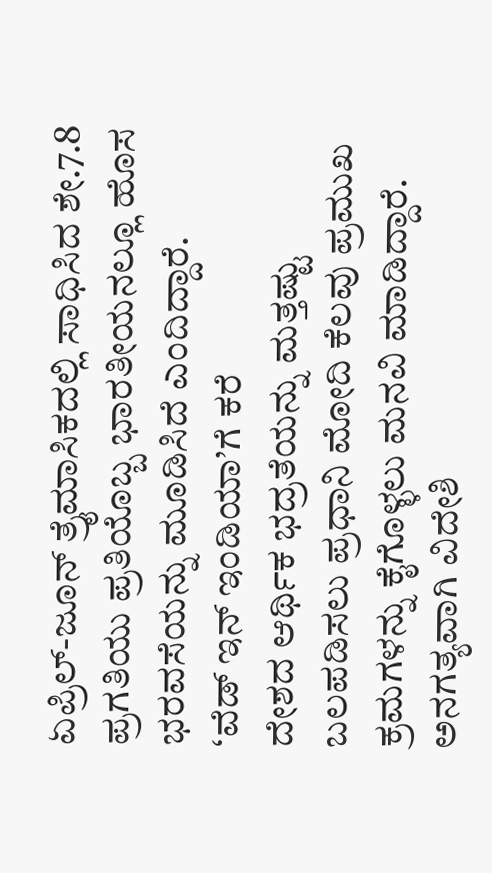ಏಪ್ರಿಲ್-ಜೂನ್ ತ್ರೈಮಾಸಿಕದಲ್ಲಿ ಸಾಧಿಸಿದ ಶೇ.7.8 ಪ್ರಗತಿಯು ಪ್ರತಿಯೊಬ್ಬ ಭಾರತೀಯನಲ್ಲೂ ಹೊಸ ಭರವಸೆಯನ್ನು ಮೂಡಿಸಿದೆ ಎಂದಿದ್ದಾರೆ.
‘ವೆಡ್ ಇನ್ ಇಂಡಿಯಾ’ಗೆ ಕರೆ
ದೇಶದ ಆರ್ಥಿಕ ಭದ್ರತೆಯನ್ನು ಮತ್ತಷ್ಟು ಬಲಪಡಿಸಲು ಪ್ರಧಾನಿ ಮೋದಿ ಕೆಲವು ಪ್ರಮುಖ ಕ್ರಮಗಳನ್ನು ಕೈಗೊಳ್ಳಲು ಮನವಿ ಮಾಡಿದ್ದಾರೆ. ಅನಗತ್ಯವಾಗಿ ವಿದೇಶಿ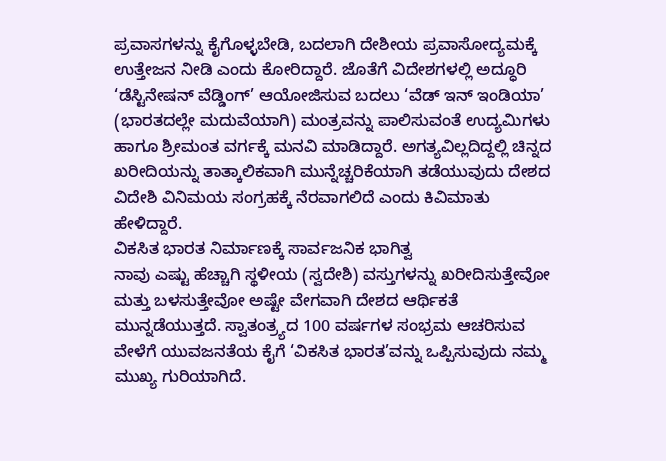ಪ್ರವಾಸಗಳನ್ನು ಕೈಗೊಳ್ಳಬೇಡಿ, ಬದಲಾಗಿ ದೇಶೀಯ ಪ್ರವಾಸೋದ್ಯಮಕ್ಕೆ ಉತ್ತೇಜನ ನೀಡಿ ಎಂದು ಕೋರಿದ್ದಾರೆ. ಜೊತೆಗೆ ವಿದೇಶಗಳಲ್ಲಿ ಅದ್ಧೂರಿ ‘ಡೆಸ್ಟಿನೇಷನ್ ವೆಡ್ಡಿಂಗ್’ ಆಯೋಜಿಸುವ ಬದಲು ‘ವೆಡ್ ಇನ್ ಇಂಡಿಯಾ’ (ಭಾರತದಲ್ಲೇ ಮದುವೆಯಾಗಿ) ಮಂತ್ರವನ್ನು ಪಾಲಿಸುವಂತೆ ಉದ್ಯಮಿಗಳು ಹಾಗೂ ಶ್ರೀಮಂತ ವರ್ಗಕ್ಕೆ ಮನವಿ ಮಾಡಿದ್ದಾರೆ. ಅಗತ್ಯವಿಲ್ಲದಿದ್ದಲ್ಲಿ ಚಿನ್ನದ ಖರೀದಿಯನ್ನು ತಾತ್ಕಾಲಿಕವಾಗಿ ಮುನ್ನೆಚ್ಚರಿಕೆಯಾಗಿ ತಡೆಯುವುದು ದೇಶದ ವಿದೇಶಿ ವಿನಿಮಯ ಸಂಗ್ರಹಕ್ಕೆ ನೆರವಾಗಲಿದೆ ಎಂದು ಕಿವಿಮಾತು ಹೇಳಿದ್ದಾರೆ.
ವಿಕಸಿತ ಭಾರತ ನಿರ್ಮಾಣಕ್ಕೆ ಸಾರ್ವಜನಿಕ ಭಾಗಿತ್ವ
ನಾವು ಎಷ್ಟು ಹೆಚ್ಚಾಗಿ ಸ್ಥಳೀಯ (ಸ್ವದೇಶಿ) ವಸ್ತುಗಳನ್ನು ಖರೀದಿಸುತ್ತೇವೋ ಮತ್ತು ಬಳಸುತ್ತೇವೋ ಅಷ್ಟೇ ವೇಗವಾಗಿ ದೇಶದ ಆರ್ಥಿಕತೆ ಮುನ್ನಡೆಯುತ್ತದೆ. ಸ್ವಾತಂತ್ರ್ಯದ 100 ವರ್ಷಗಳ ಸಂಭ್ರಮ ಆಚರಿಸುವ ವೇಳೆಗೆ ಯುವಜನತೆಯ ಕೈಗೆ ‘ವಿಕಸಿತ ಭಾರತ’ವನ್ನು ಒಪ್ಪಿಸುವುದು ನಮ್ಮ ಮುಖ್ಯ ಗುರಿಯಾಗಿದೆ.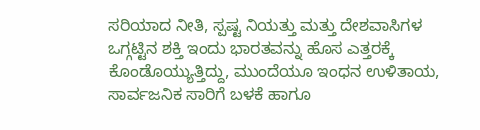ಸರಿಯಾದ ನೀತಿ, ಸ್ಪಷ್ಟ ನಿಯತ್ತು ಮತ್ತು ದೇಶವಾಸಿಗಳ ಒಗ್ಗಟ್ಟಿನ ಶಕ್ತಿ ಇಂದು ಭಾರತವನ್ನು ಹೊಸ ಎತ್ತರಕ್ಕೆ ಕೊಂಡೊಯ್ಯುತ್ತಿದ್ದು, ಮುಂದೆಯೂ ಇಂಧನ ಉಳಿತಾಯ, ಸಾರ್ವಜನಿಕ ಸಾರಿಗೆ ಬಳಕೆ ಹಾಗೂ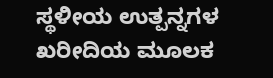ಸ್ಥಳೀಯ ಉತ್ಪನ್ನಗಳ ಖರೀದಿಯ ಮೂಲಕ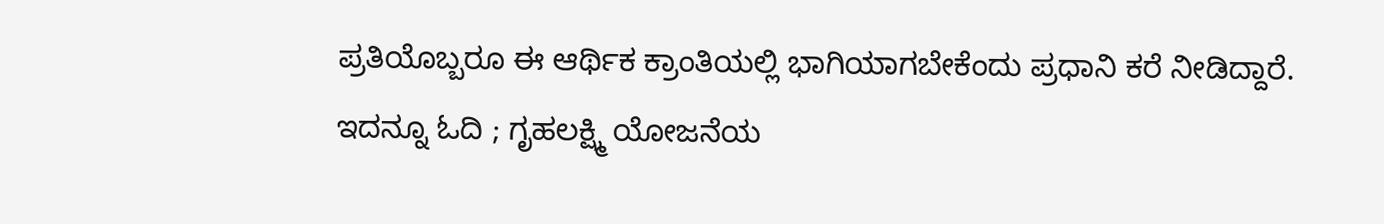ಪ್ರತಿಯೊಬ್ಬರೂ ಈ ಆರ್ಥಿಕ ಕ್ರಾಂತಿಯಲ್ಲಿ ಭಾಗಿಯಾಗಬೇಕೆಂದು ಪ್ರಧಾನಿ ಕರೆ ನೀಡಿದ್ದಾರೆ.
ಇದನ್ನೂ ಓದಿ ; ಗೃಹಲಕ್ಷ್ಮಿ ಯೋಜನೆಯ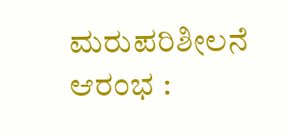ಮರುಪರಿಶೀಲನೆ ಆರಂಭ :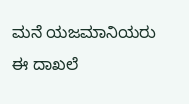ಮನೆ ಯಜಮಾನಿಯರು ಈ ದಾಖಲೆ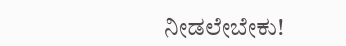ನೀಡಲೇಬೇಕು!